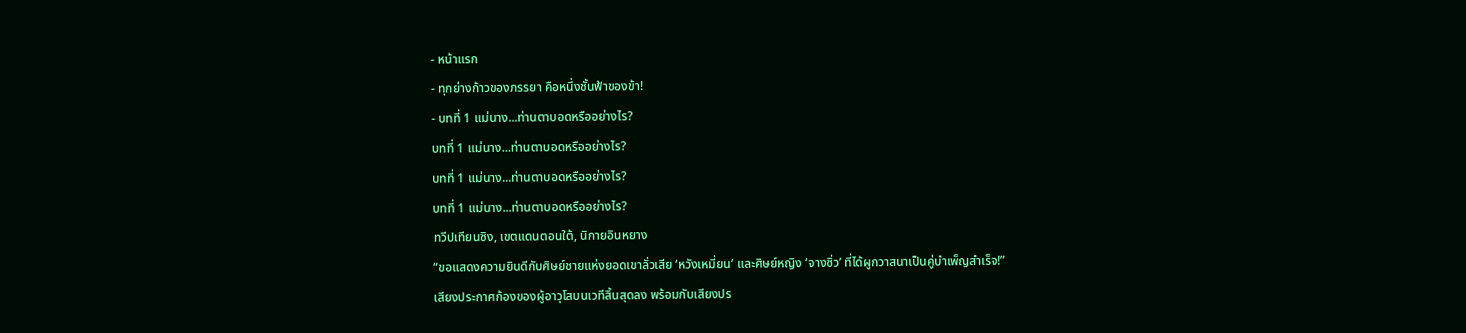- หน้าแรก
- ทุกย่างก้าวของภรรยา คือหนึ่งชั้นฟ้าของข้า!
- บทที่ 1 แม่นาง...ท่านตาบอดหรืออย่างไร?
บทที่ 1 แม่นาง...ท่านตาบอดหรืออย่างไร?
บทที่ 1 แม่นาง...ท่านตาบอดหรืออย่างไร?
บทที่ 1 แม่นาง...ท่านตาบอดหรืออย่างไร?
ทวีปเทียนซิง, เขตแดนตอนใต้, นิกายอินหยาง
“ขอแสดงความยินดีกับศิษย์ชายแห่งยอดเขาลั่วเสีย ‘หวังเหมี่ยน’ และศิษย์หญิง ‘จางซิ่ว’ ที่ได้ผูกวาสนาเป็นคู่บำเพ็ญสำเร็จ!”
เสียงประกาศก้องของผู้อาวุโสบนเวทีสิ้นสุดลง พร้อมกับเสียงปร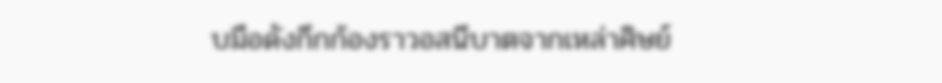บมือดังกึกก้องราวอสนีบาตจากเหล่าศิษย์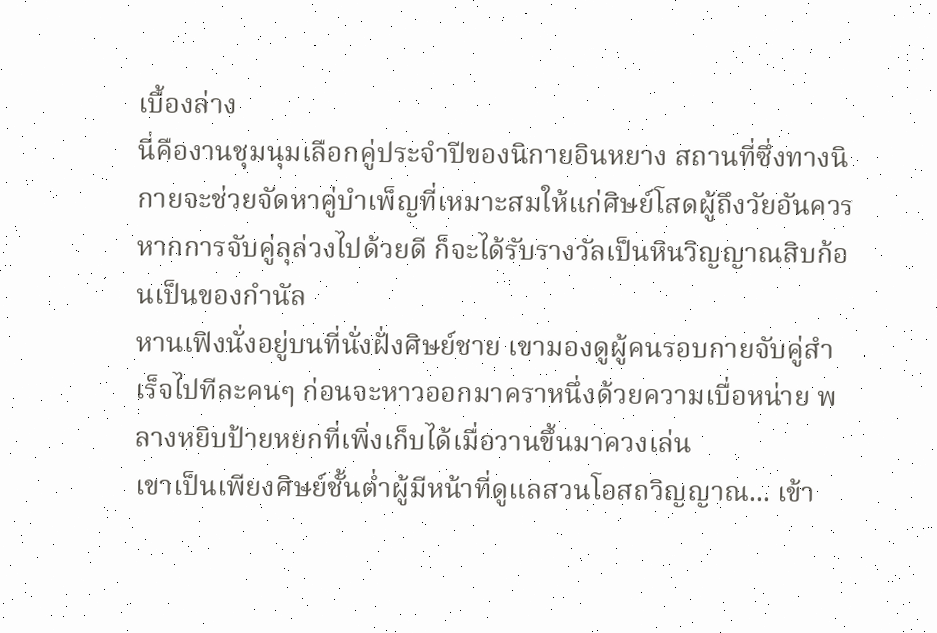เบื้องล่าง
นี่คืองานชุมนุมเลือกคู่ประจำปีของนิกายอินหยาง สถานที่ซึ่งทางนิกายจะช่วยจัดหาคู่บำเพ็ญที่เหมาะสมให้แก่ศิษย์โสดผู้ถึงวัยอันควร หากการจับคู่ลุล่วงไปด้วยดี ก็จะได้รับรางวัลเป็นหินวิญญาณสิบก้อนเป็นของกำนัล
หานเฟิงนั่งอยู่บนที่นั่งฝั่งศิษย์ชาย เขามองดูผู้คนรอบกายจับคู่สำเร็จไปทีละคนๆ ก่อนจะหาวออกมาคราหนึ่งด้วยความเบื่อหน่าย พลางหยิบป้ายหยกที่เพิ่งเก็บได้เมื่อวานขึ้นมาควงเล่น
เขาเป็นเพียงศิษย์ชั้นต่ำผู้มีหน้าที่ดูแลสวนโอสถวิญญาณ... เข้า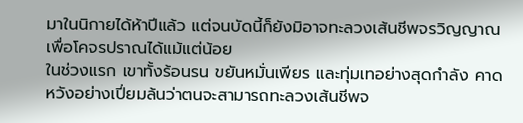มาในนิกายได้ห้าปีแล้ว แต่จนบัดนี้ก็ยังมิอาจทะลวงเส้นชีพจรวิญญาณเพื่อโคจรปราณได้แม้แต่น้อย
ในช่วงแรก เขาทั้งร้อนรน ขยันหมั่นเพียร และทุ่มเทอย่างสุดกำลัง คาดหวังอย่างเปี่ยมล้นว่าตนจะสามารถทะลวงเส้นชีพจ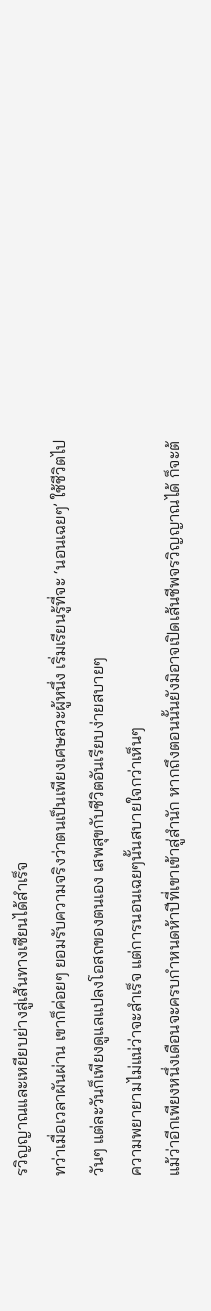รวิญญาณและเหยียบย่างสู่เส้นทางเซียนได้สำเร็จ
ทว่าเมื่อเวลาผันผ่าน เขาก็ค่อยๆ ยอมรับความจริงว่าตนเป็นเพียงเศษสวะผู้หนึ่ง เริ่มเรียนรู้ที่จะ ‘นอนเฉยๆ’ ใช้ชีวิตไปวันๆ แต่ละวันก็เพียงดูแลแปลงโอสถของตนเอง เสพสุขกับชีวิตอันเรียบง่ายสบายๆ
ความพยายามไม่แน่ว่าจะสำเร็จ แต่การนอนเฉยๆนั้นสบายใจกว่าเห็นๆ
แม้ว่าอีกเพียงหนึ่งเดือนจะครบกำหนดห้าปีที่เขาเข้าสู่สำนัก หากถึงตอนนั้นยังมิอาจเปิดเส้นชีพจรวิญญาณได้ ก็จะต้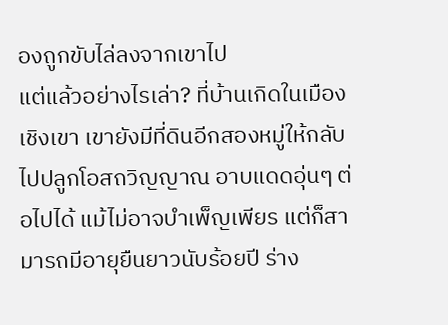องถูกขับไล่ลงจากเขาไป
แต่แล้วอย่างไรเล่า? ที่บ้านเกิดในเมืองเชิงเขา เขายังมีที่ดินอีกสองหมู่ให้กลับไปปลูกโอสถวิญญาณ อาบแดดอุ่นๆ ต่อไปได้ แม้ไม่อาจบำเพ็ญเพียร แต่ก็สามารถมีอายุยืนยาวนับร้อยปี ร่าง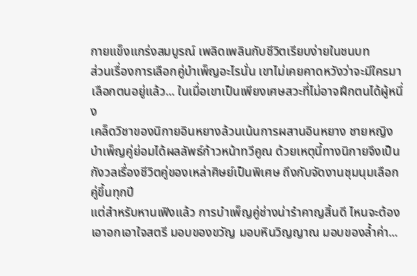กายแข็งแกร่งสมบูรณ์ เพลิดเพลินกับชีวิตเรียบง่ายในชนบท
ส่วนเรื่องการเลือกคู่บำเพ็ญอะไรนั่น เขาไม่เคยคาดหวังว่าจะมีใครมาเลือกตนอยู่แล้ว... ในเมื่อเขาเป็นเพียงเศษสวะที่ไม่อาจฝึกตนได้ผู้หนึ่ง
เคล็ดวิชาของนิกายอินหยางล้วนเน้นการผสานอินหยาง ชายหญิงบำเพ็ญคู่ย่อมได้ผลลัพธ์ก้าวหน้าทวีคูณ ด้วยเหตุนี้ทางนิกายจึงเป็นกังวลเรื่องชีวิตคู่ของเหล่าศิษย์เป็นพิเศษ ถึงกับจัดงานชุมนุมเลือกคู่ขึ้นทุกปี
แต่สำหรับหานเฟิงแล้ว การบำเพ็ญคู่ช่างน่ารำคาญสิ้นดี ไหนจะต้องเอาอกเอาใจสตรี มอบของขวัญ มอบหินวิญญาณ มอบของล้ำค่า...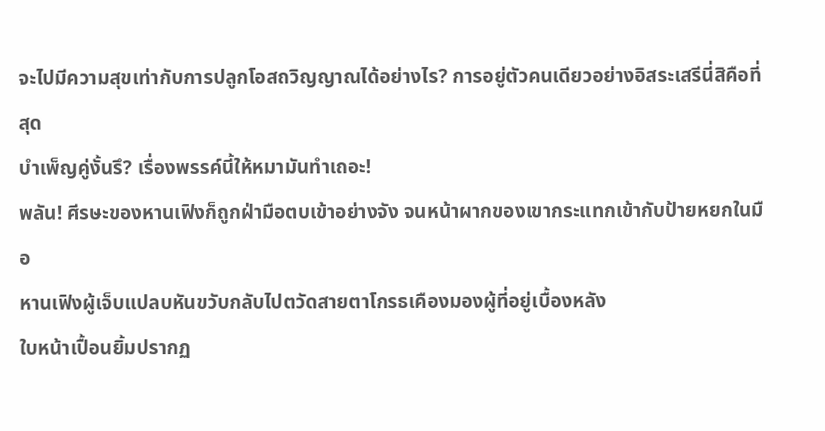จะไปมีความสุขเท่ากับการปลูกโอสถวิญญาณได้อย่างไร? การอยู่ตัวคนเดียวอย่างอิสระเสรีนี่สิคือที่สุด
บำเพ็ญคู่งั้นรึ? เรื่องพรรค์นี้ให้หมามันทำเถอะ!
พลัน! ศีรษะของหานเฟิงก็ถูกฝ่ามือตบเข้าอย่างจัง จนหน้าผากของเขากระแทกเข้ากับป้ายหยกในมือ
หานเฟิงผู้เจ็บแปลบหันขวับกลับไปตวัดสายตาโกรธเคืองมองผู้ที่อยู่เบื้องหลัง
ใบหน้าเปื้อนยิ้มปรากฏ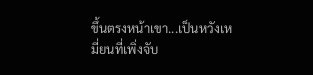ขึ้นตรงหน้าเขา...เป็นหวังเหมี่ยนที่เพิ่งจับ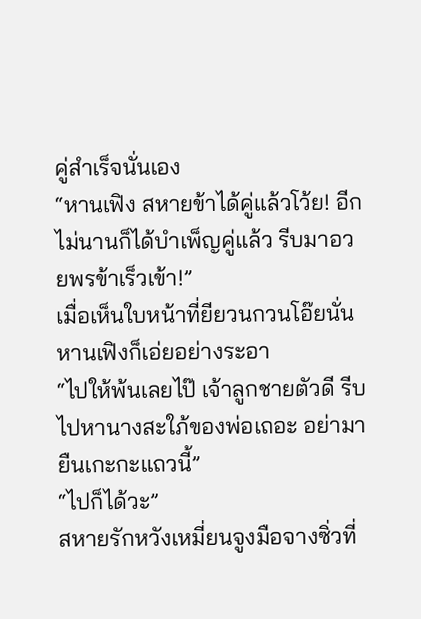คู่สำเร็จนั่นเอง
“หานเฟิง สหายข้าได้คู่แล้วโว้ย! อีกไม่นานก็ได้บำเพ็ญคู่แล้ว รีบมาอวยพรข้าเร็วเข้า!”
เมื่อเห็นใบหน้าที่ยียวนกวนโอ๊ยนั่น หานเฟิงก็เอ่ยอย่างระอา
“ไปให้พ้นเลยไป๊ เจ้าลูกชายตัวดี รีบไปหานางสะใภ้ของพ่อเถอะ อย่ามายืนเกะกะแถวนี้”
“ไปก็ได้วะ”
สหายรักหวังเหมี่ยนจูงมือจางซิ่วที่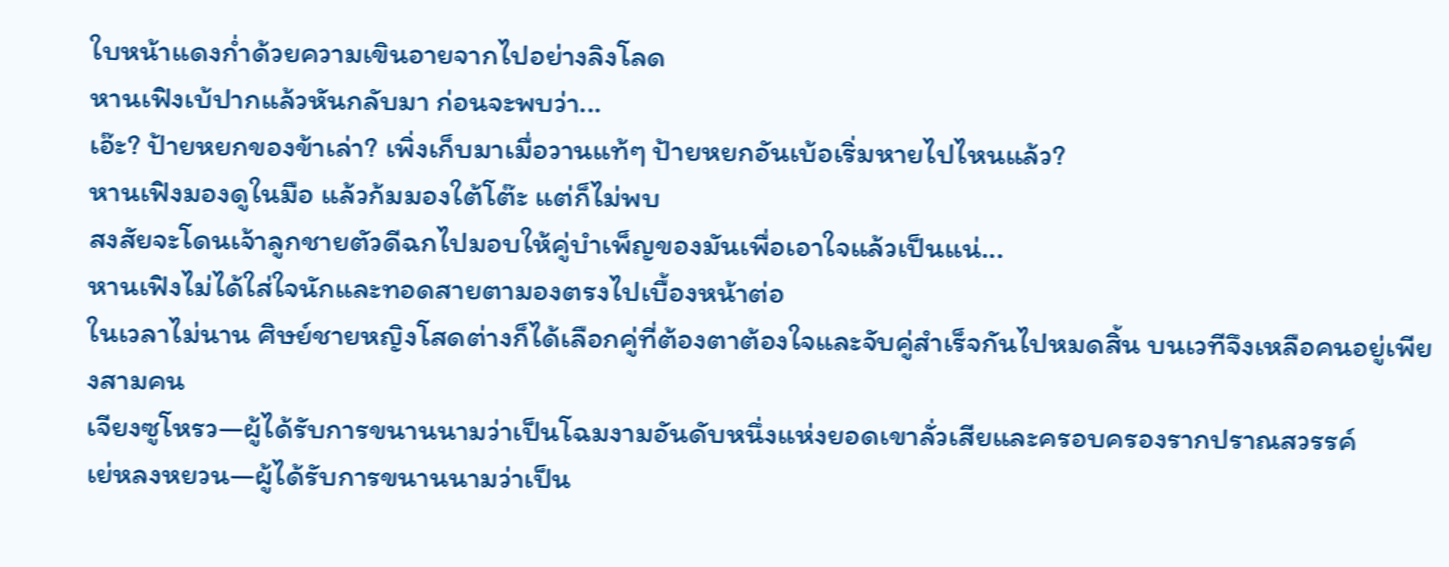ใบหน้าแดงก่ำด้วยความเขินอายจากไปอย่างลิงโลด
หานเฟิงเบ้ปากแล้วหันกลับมา ก่อนจะพบว่า...
เอ๊ะ? ป้ายหยกของข้าเล่า? เพิ่งเก็บมาเมื่อวานแท้ๆ ป้ายหยกอันเบ้อเริ่มหายไปไหนแล้ว?
หานเฟิงมองดูในมือ แล้วก้มมองใต้โต๊ะ แต่ก็ไม่พบ
สงสัยจะโดนเจ้าลูกชายตัวดีฉกไปมอบให้คู่บำเพ็ญของมันเพื่อเอาใจแล้วเป็นแน่...
หานเฟิงไม่ได้ใส่ใจนักและทอดสายตามองตรงไปเบื้องหน้าต่อ
ในเวลาไม่นาน ศิษย์ชายหญิงโสดต่างก็ได้เลือกคู่ที่ต้องตาต้องใจและจับคู่สำเร็จกันไปหมดสิ้น บนเวทีจึงเหลือคนอยู่เพียงสามคน
เจียงซูโหรว—ผู้ได้รับการขนานนามว่าเป็นโฉมงามอันดับหนึ่งแห่งยอดเขาลั่วเสียและครอบครองรากปราณสวรรค์
เย่หลงหยวน—ผู้ได้รับการขนานนามว่าเป็น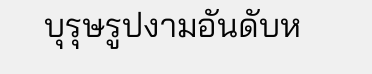บุรุษรูปงามอันดับห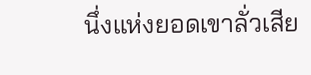นึ่งแห่งยอดเขาลั่วเสีย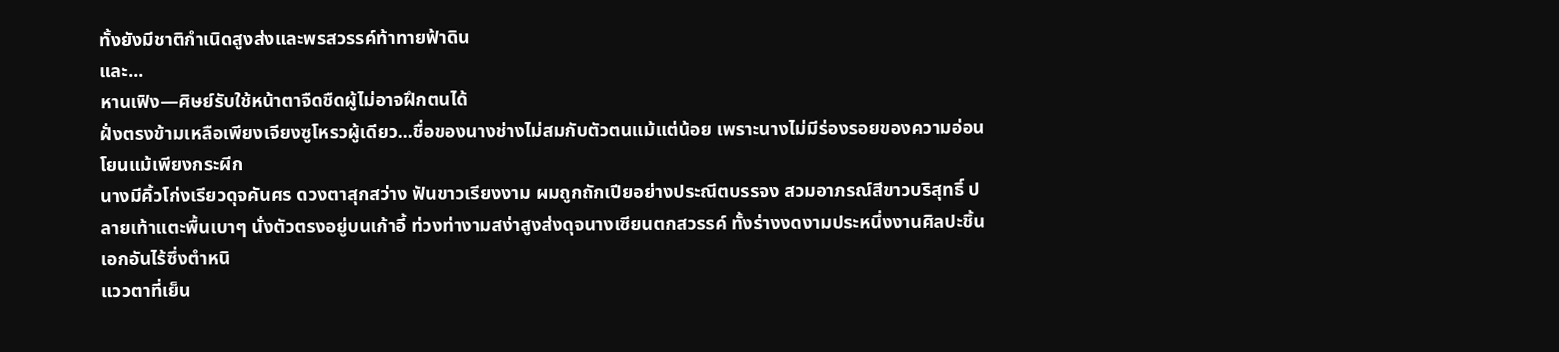ทั้งยังมีชาติกำเนิดสูงส่งและพรสวรรค์ท้าทายฟ้าดิน
และ...
หานเฟิง—ศิษย์รับใช้หน้าตาจืดชืดผู้ไม่อาจฝึกตนได้
ฝั่งตรงข้ามเหลือเพียงเจียงซูโหรวผู้เดียว...ชื่อของนางช่างไม่สมกับตัวตนแม้แต่น้อย เพราะนางไม่มีร่องรอยของความอ่อนโยนแม้เพียงกระผีก
นางมีคิ้วโก่งเรียวดุจคันศร ดวงตาสุกสว่าง ฟันขาวเรียงงาม ผมถูกถักเปียอย่างประณีตบรรจง สวมอาภรณ์สีขาวบริสุทธิ์ ปลายเท้าแตะพื้นเบาๆ นั่งตัวตรงอยู่บนเก้าอี้ ท่วงท่างามสง่าสูงส่งดุจนางเซียนตกสวรรค์ ทั้งร่างงดงามประหนึ่งงานศิลปะชิ้นเอกอันไร้ซึ่งตำหนิ
แววตาที่เย็น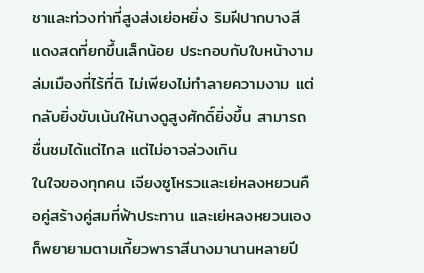ชาและท่วงท่าที่สูงส่งเย่อหยิ่ง ริมฝีปากบางสีแดงสดที่ยกขึ้นเล็กน้อย ประกอบกับใบหน้างามล่มเมืองที่ไร้ที่ติ ไม่เพียงไม่ทำลายความงาม แต่กลับยิ่งขับเน้นให้นางดูสูงศักดิ์ยิ่งขึ้น สามารถชื่นชมได้แต่ไกล แต่ไม่อาจล่วงเกิน
ในใจของทุกคน เจียงซูโหรวและเย่หลงหยวนคือคู่สร้างคู่สมที่ฟ้าประทาน และเย่หลงหยวนเองก็พยายามตามเกี้ยวพาราสีนางมานานหลายปี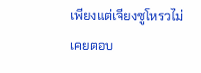เพียงแต่เจียงซูโหรวไม่เคยตอบ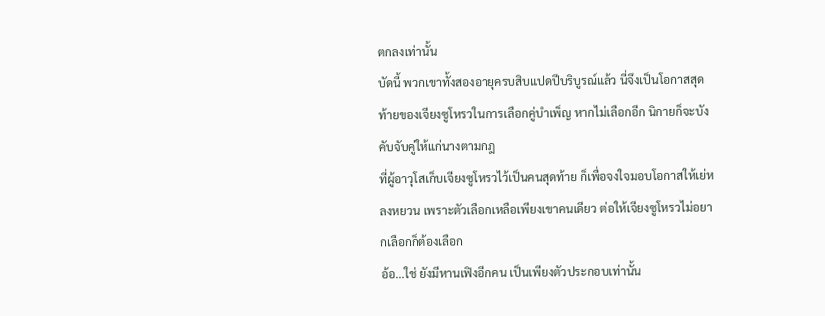ตกลงเท่านั้น
บัดนี้ พวกเขาทั้งสองอายุครบสิบแปดปีบริบูรณ์แล้ว นี่จึงเป็นโอกาสสุดท้ายของเจียงซูโหรวในการเลือกคู่บำเพ็ญ หากไม่เลือกอีก นิกายก็จะบังคับจับคู่ให้แก่นางตามกฎ
ที่ผู้อาวุโสเก็บเจียงซูโหรวไว้เป็นคนสุดท้าย ก็เพื่อจงใจมอบโอกาสให้เย่หลงหยวน เพราะตัวเลือกเหลือเพียงเขาคนเดียว ต่อให้เจียงซูโหรวไม่อยากเลือกก็ต้องเลือก
อ้อ...ใช่ ยังมีหานเฟิงอีกคน เป็นเพียงตัวประกอบเท่านั้น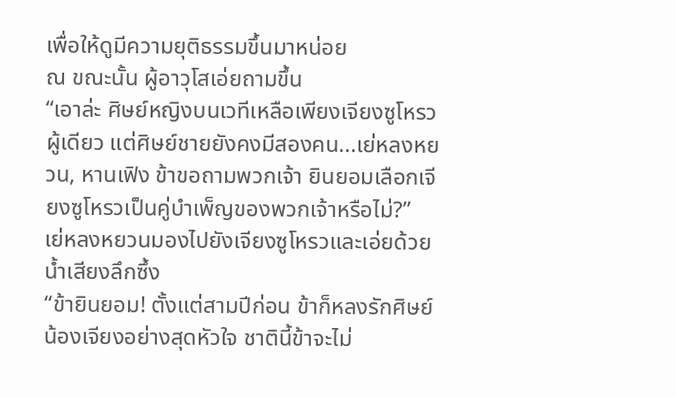เพื่อให้ดูมีความยุติธรรมขึ้นมาหน่อย
ณ ขณะนั้น ผู้อาวุโสเอ่ยถามขึ้น
“เอาล่ะ ศิษย์หญิงบนเวทีเหลือเพียงเจียงซูโหรวผู้เดียว แต่ศิษย์ชายยังคงมีสองคน...เย่หลงหยวน, หานเฟิง ข้าขอถามพวกเจ้า ยินยอมเลือกเจียงซูโหรวเป็นคู่บำเพ็ญของพวกเจ้าหรือไม่?”
เย่หลงหยวนมองไปยังเจียงซูโหรวและเอ่ยด้วยน้ำเสียงลึกซึ้ง
“ข้ายินยอม! ตั้งแต่สามปีก่อน ข้าก็หลงรักศิษย์น้องเจียงอย่างสุดหัวใจ ชาตินี้ข้าจะไม่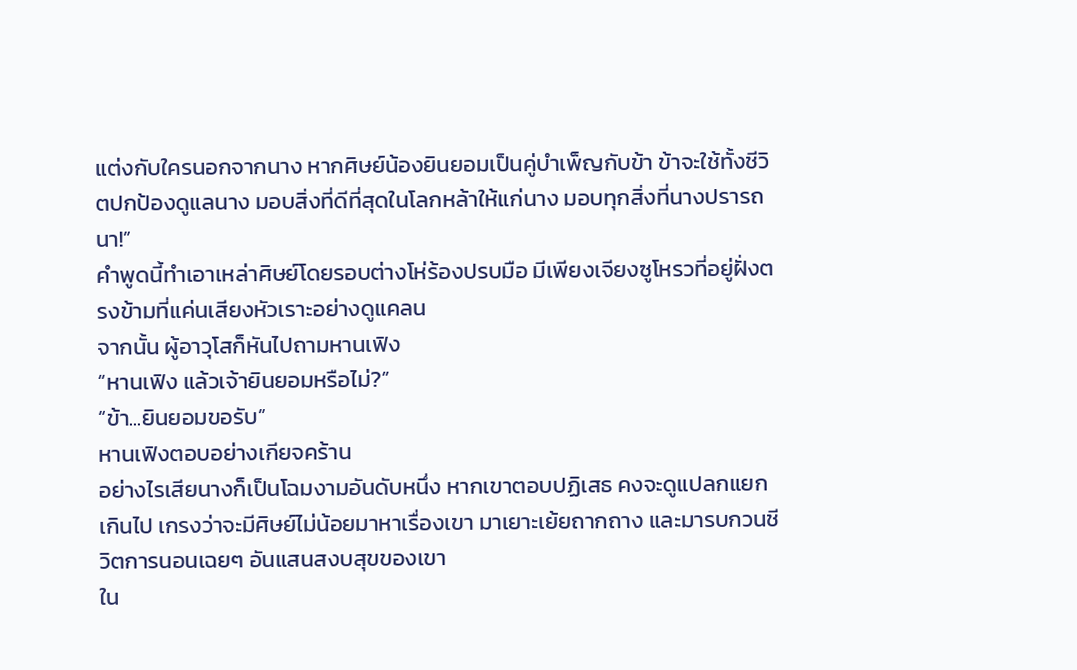แต่งกับใครนอกจากนาง หากศิษย์น้องยินยอมเป็นคู่บำเพ็ญกับข้า ข้าจะใช้ทั้งชีวิตปกป้องดูแลนาง มอบสิ่งที่ดีที่สุดในโลกหล้าให้แก่นาง มอบทุกสิ่งที่นางปรารถนา!”
คำพูดนี้ทำเอาเหล่าศิษย์โดยรอบต่างโห่ร้องปรบมือ มีเพียงเจียงซูโหรวที่อยู่ฝั่งตรงข้ามที่แค่นเสียงหัวเราะอย่างดูแคลน
จากนั้น ผู้อาวุโสก็หันไปถามหานเฟิง
“หานเฟิง แล้วเจ้ายินยอมหรือไม่?”
“ข้า...ยินยอมขอรับ”
หานเฟิงตอบอย่างเกียจคร้าน
อย่างไรเสียนางก็เป็นโฉมงามอันดับหนึ่ง หากเขาตอบปฏิเสธ คงจะดูแปลกแยกเกินไป เกรงว่าจะมีศิษย์ไม่น้อยมาหาเรื่องเขา มาเยาะเย้ยถากถาง และมารบกวนชีวิตการนอนเฉยๆ อันแสนสงบสุขของเขา
ใน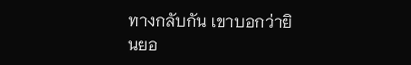ทางกลับกัน เขาบอกว่ายินยอ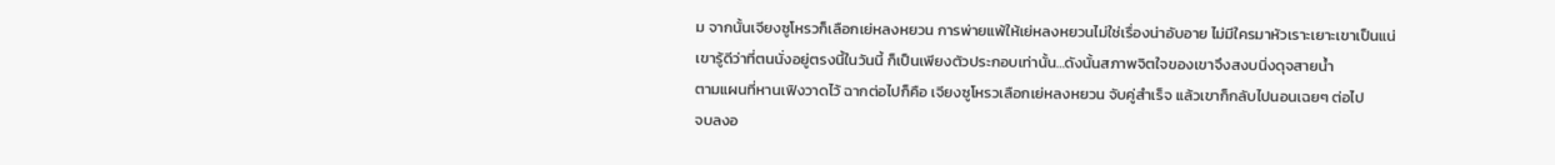ม จากนั้นเจียงซูโหรวก็เลือกเย่หลงหยวน การพ่ายแพ้ให้เย่หลงหยวนไม่ใช่เรื่องน่าอับอาย ไม่มีใครมาหัวเราะเยาะเขาเป็นแน่
เขารู้ดีว่าที่ตนนั่งอยู่ตรงนี้ในวันนี้ ก็เป็นเพียงตัวประกอบเท่านั้น...ดังนั้นสภาพจิตใจของเขาจึงสงบนิ่งดุจสายน้ำ
ตามแผนที่หานเฟิงวาดไว้ ฉากต่อไปก็คือ เจียงซูโหรวเลือกเย่หลงหยวน จับคู่สำเร็จ แล้วเขาก็กลับไปนอนเฉยๆ ต่อไป
จบลงอ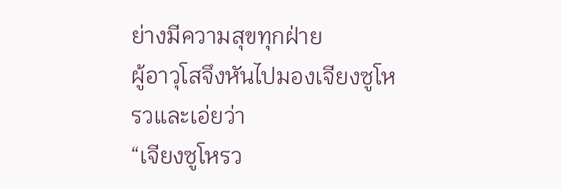ย่างมีความสุขทุกฝ่าย
ผู้อาวุโสจึงหันไปมองเจียงซูโหรวและเอ่ยว่า
“เจียงซูโหรว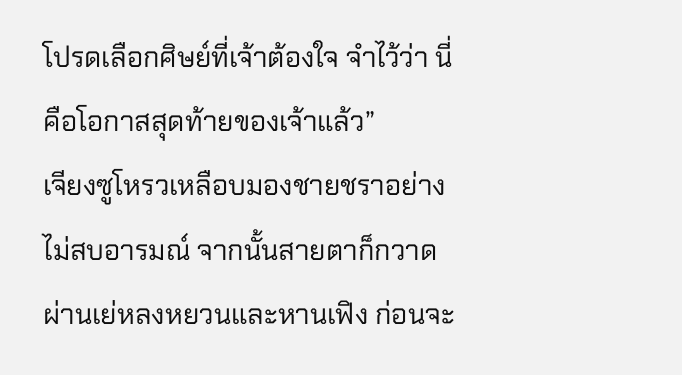โปรดเลือกศิษย์ที่เจ้าต้องใจ จำไว้ว่า นี่คือโอกาสสุดท้ายของเจ้าแล้ว”
เจียงซูโหรวเหลือบมองชายชราอย่างไม่สบอารมณ์ จากนั้นสายตาก็กวาดผ่านเย่หลงหยวนและหานเฟิง ก่อนจะ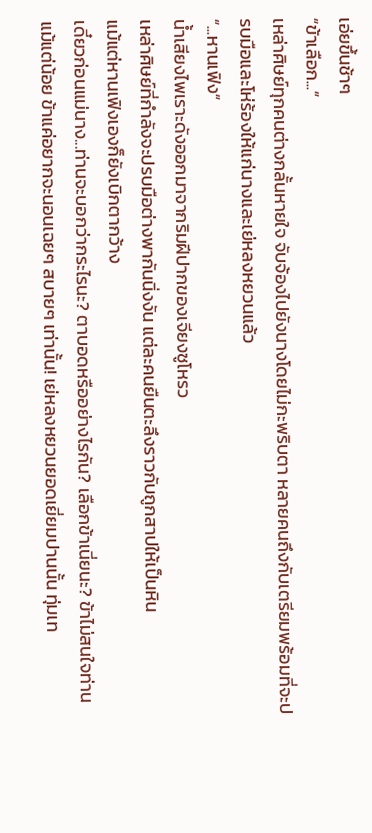เอ่ยขึ้นช้าๆ
“ข้าเลือก...”
เหล่าศิษย์ทุกคนต่างกลั้นหายใจ จับจ้องไปยังนางโดยไม่กะพริบตา หลายคนถึงกับเตรียมพร้อมที่จะปรบมือและโห่ร้องให้แก่นางและเย่หลงหยวนแล้ว
“...หานเฟิง”
น้ำเสียงไพเราะดังออกมาจากริมฝีปากของเจียงซูโหรว
เหล่าศิษย์ที่กำลังจะปรบมือต่างพากันนิ่งงัน แต่ละคนยืนตะลึงราวกับถูกสาปให้เป็นหิน
แม้แต่หานเฟิงเองก็ยังเบิกตากว้าง
เดี๋ยวก่อนแม่นาง...ท่านจะบอกว่ากระไรนะ? ตาบอดหรืออย่างไรกัน? เลือกข้าเนี่ยนะ? ข้าไม่สนใจท่านแม้แต่น้อย ข้าแค่อยากจะนอนเฉยๆ สบายๆ เท่านั้น! เย่หลงหยวนยอดเยี่ยมปานนั้น ทุ่มเท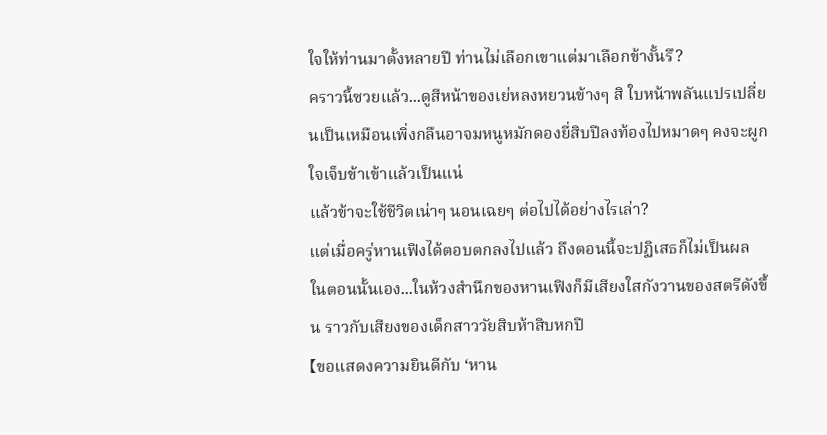ใจให้ท่านมาตั้งหลายปี ท่านไม่เลือกเขาแต่มาเลือกข้างั้นรึ?
คราวนี้ซวยแล้ว...ดูสีหน้าของเย่หลงหยวนข้างๆ สิ ใบหน้าพลันแปรเปลี่ยนเป็นเหมือนเพิ่งกลืนอาจมหนูหมักดองยี่สิบปีลงท้องไปหมาดๆ คงจะผูกใจเจ็บข้าเข้าแล้วเป็นแน่
แล้วข้าจะใช้ชีวิตเน่าๆ นอนเฉยๆ ต่อไปได้อย่างไรเล่า?
แต่เมื่อครู่หานเฟิงได้ตอบตกลงไปแล้ว ถึงตอนนี้จะปฏิเสธก็ไม่เป็นผล
ในตอนนั้นเอง...ในห้วงสำนึกของหานเฟิงก็มีเสียงใสกังวานของสตรีดังขึ้น ราวกับเสียงของเด็กสาววัยสิบห้าสิบหกปี
【ขอแสดงความยินดีกับ ‘หาน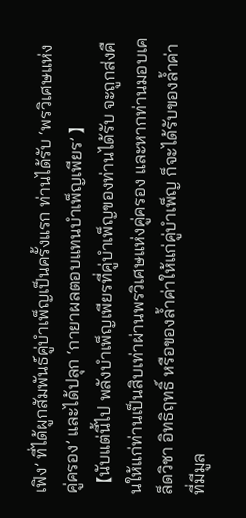เฟิง’ ที่ได้ผูกสัมพันธ์คู่บำเพ็ญเป็นครั้งแรก ท่านได้รับ ‘พรวิเศษแห่งคู่ครอง’ และได้ปลุก ‘กายาผลตอบแทนบำเพ็ญเพียร’ 】
【นับแต่นี้ไป พลังบำเพ็ญเพียรที่คู่บำเพ็ญของท่านได้รับ จะถูกส่งคืนให้แก่ท่านเป็นสิบเท่าผ่านพรวิเศษแห่งคู่ครอง และหากท่านมอบเคล็ดวิชา อิทธิฤทธิ์ หรือของล้ำค่าให้แก่คู่บำเพ็ญ ก็จะได้รับของล้ำค่าที่มีมูล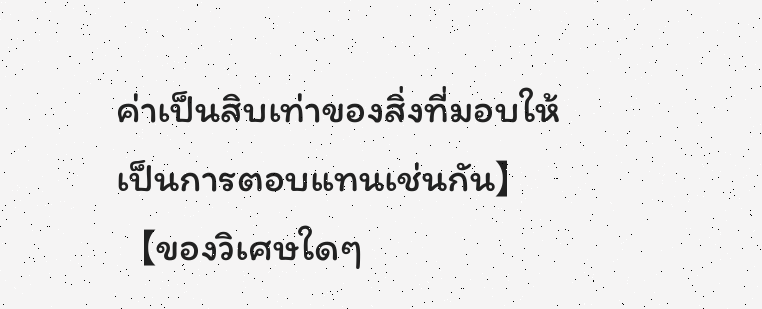ค่าเป็นสิบเท่าของสิ่งที่มอบให้เป็นการตอบแทนเช่นกัน】
【ของวิเศษใดๆ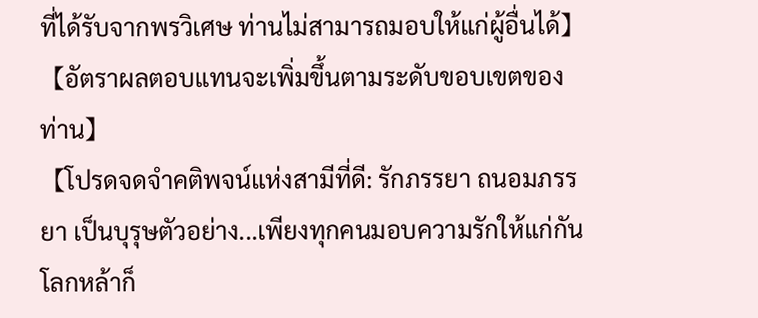ที่ได้รับจากพรวิเศษ ท่านไม่สามารถมอบให้แก่ผู้อื่นได้】
【อัตราผลตอบแทนจะเพิ่มขึ้นตามระดับขอบเขตของท่าน】
【โปรดจดจำคติพจน์แห่งสามีที่ดี: รักภรรยา ถนอมภรรยา เป็นบุรุษตัวอย่าง...เพียงทุกคนมอบความรักให้แก่กัน โลกหล้าก็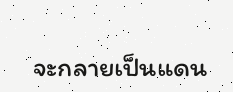จะกลายเป็นแดน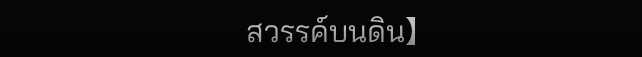สวรรค์บนดิน】